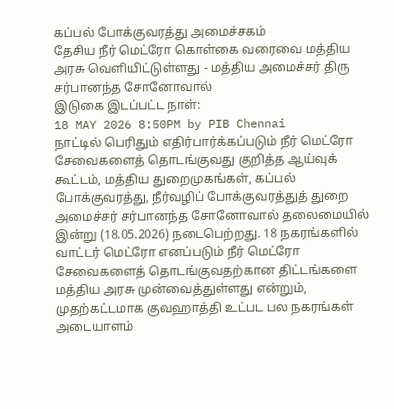கப்பல் போக்குவரத்து அமைச்சகம்
தேசிய நீர் மெட்ரோ கொள்கை வரைவை மத்திய அரசு வெளியிட்டுள்ளது - மத்திய அமைச்சர் திரு சர்பானந்த சோனோவால்
இடுகை இடப்பட்ட நாள்:
18 MAY 2026 8:50PM by PIB Chennai
நாட்டில் பெரிதும் எதிர்பார்க்கப்படும் நீர் மெட்ரோ சேவைகளைத் தொடங்குவது குறித்த ஆய்வுக் கூட்டம், மத்திய துறைமுகங்கள், கப்பல் போக்குவரத்து, நீர்வழிப் போக்குவரத்துத் துறை அமைச்சர் சர்பானந்த சோனோவால் தலைமையில் இன்று (18.05.2026) நடைபெற்றது. 18 நகரங்களில் வாட்டர் மெட்ரோ எனப்படும் நீர் மெட்ரோ சேவைகளைத் தொடங்குவதற்கான திட்டங்களை மத்திய அரசு முன்வைத்துள்ளது என்றும், முதற்கட்டமாக குவஹாத்தி உட்பட பல நகரங்கள் அடையாளம்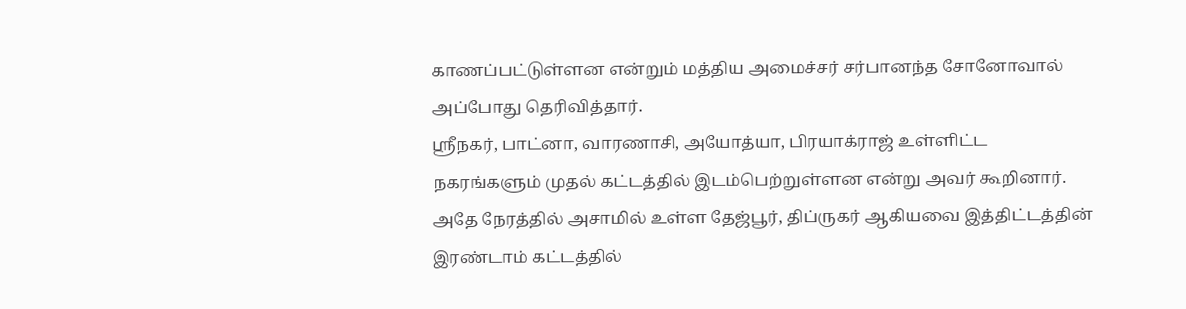காணப்பட்டுள்ளன என்றும் மத்திய அமைச்சர் சர்பானந்த சோனோவால் அப்போது தெரிவித்தார்.
ஸ்ரீநகர், பாட்னா, வாரணாசி, அயோத்யா, பிரயாக்ராஜ் உள்ளிட்ட நகரங்களும் முதல் கட்டத்தில் இடம்பெற்றுள்ளன என்று அவர் கூறினார். அதே நேரத்தில் அசாமில் உள்ள தேஜ்பூர், திப்ருகர் ஆகியவை இத்திட்டத்தின் இரண்டாம் கட்டத்தில்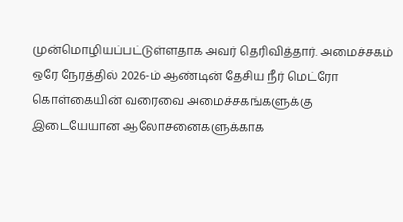முன்மொழியப்பட்டுள்ளதாக அவர் தெரிவித்தார். அமைச்சகம் ஒரே நேரத்தில் 2026-ம் ஆண்டின் தேசிய நீர் மெட்ரோ கொள்கையின் வரைவை அமைச்சகங்களுக்கு இடையேயான ஆலோசனைகளுக்காக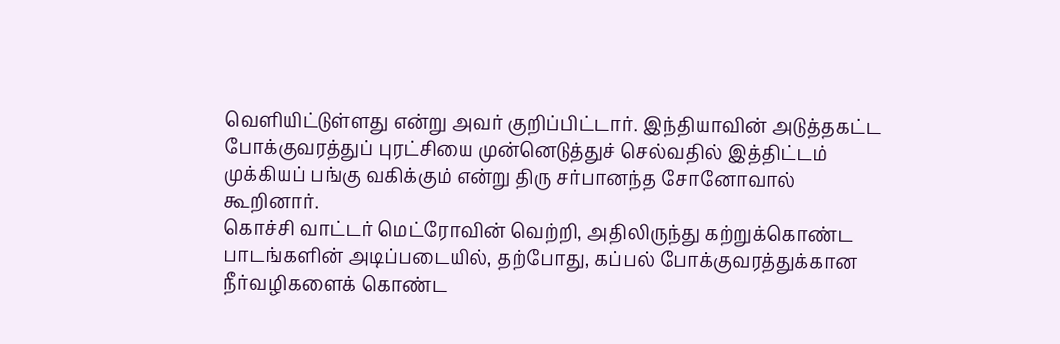வெளியிட்டுள்ளது என்று அவர் குறிப்பிட்டார். இந்தியாவின் அடுத்தகட்ட போக்குவரத்துப் புரட்சியை முன்னெடுத்துச் செல்வதில் இத்திட்டம் முக்கியப் பங்கு வகிக்கும் என்று திரு சர்பானந்த சோனோவால் கூறினார்.
கொச்சி வாட்டர் மெட்ரோவின் வெற்றி, அதிலிருந்து கற்றுக்கொண்ட பாடங்களின் அடிப்படையில், தற்போது, கப்பல் போக்குவரத்துக்கான நீர்வழிகளைக் கொண்ட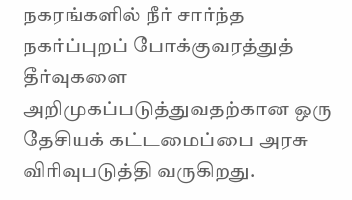நகரங்களில் நீர் சார்ந்த நகர்ப்புறப் போக்குவரத்துத் தீர்வுகளை அறிமுகப்படுத்துவதற்கான ஒரு தேசியக் கட்டமைப்பை அரசு விரிவுபடுத்தி வருகிறது.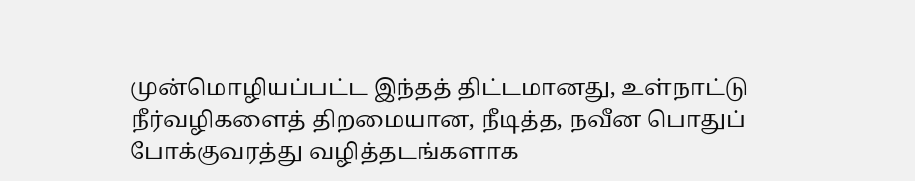முன்மொழியப்பட்ட இந்தத் திட்டமானது, உள்நாட்டு நீர்வழிகளைத் திறமையான, நீடித்த, நவீன பொதுப் போக்குவரத்து வழித்தடங்களாக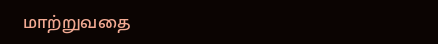மாற்றுவதை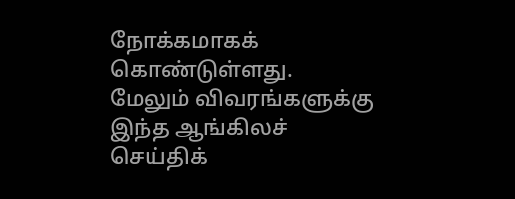நோக்கமாகக் கொண்டுள்ளது.
மேலும் விவரங்களுக்கு இந்த ஆங்கிலச் செய்திக்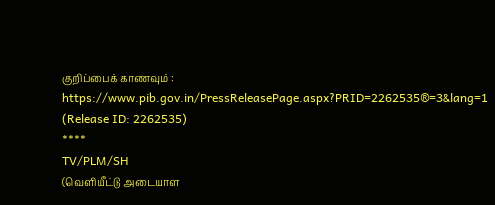குறிப்பைக் காணவும் : https://www.pib.gov.in/PressReleasePage.aspx?PRID=2262535®=3&lang=1
(Release ID: 2262535)
****
TV/PLM/SH
(வெளியீட்டு அடையாள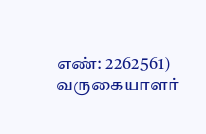எண்: 2262561)
வருகையாளர்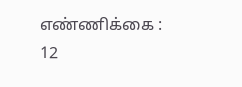எண்ணிக்கை : 12